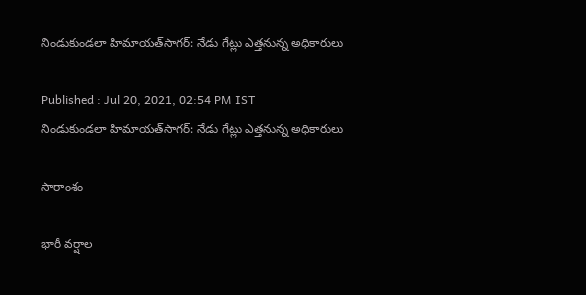నిండుకుండలా హిమాయత్‌సాగర్: నేడు గేట్లు ఎత్తనున్న అధికారులు

Published : Jul 20, 2021, 02:54 PM IST
నిండుకుండలా హిమాయత్‌సాగర్: నేడు గేట్లు ఎత్తనున్న అధికారులు

సారాంశం

భారీ వర్షాల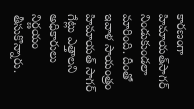కారణంగా  హిమాయత్‌సాగర్ నిండుకుండలా మారింది. దీంతో  ఇవాళ సాయంత్రం హిమాయత్ సాగర్ గేట్లు ఎత్తాలని అధికారులు నిర్ణయం తీసుకొన్నారు.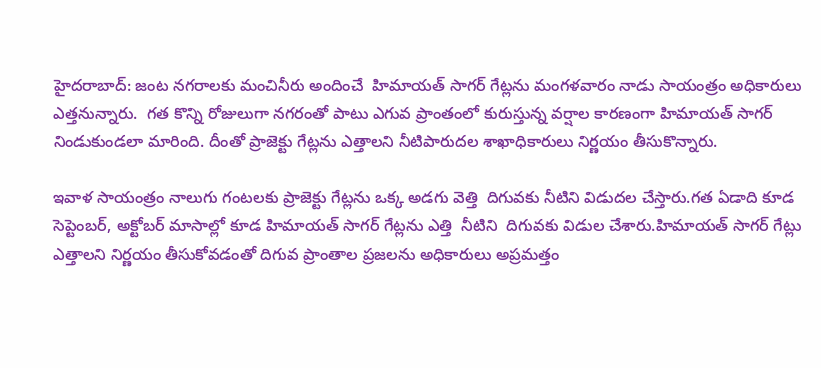హైదరాబాద్: జంట నగరాలకు మంచినీరు అందించే  హిమాయత్ సాగర్ గేట్లను మంగళవారం నాడు సాయంత్రం అధికారులు ఎత్తనున్నారు.  గత కొన్ని రోజులుగా నగరంతో పాటు ఎగువ ప్రాంతంలో కురుస్తున్న వర్షాల కారణంగా హిమాయత్ సాగర్ నిండుకుండలా మారింది. దీంతో ప్రాజెక్టు గేట్లను ఎత్తాలని నీటిపారుదల శాఖాధికారులు నిర్ణయం తీసుకొన్నారు.

ఇవాళ సాయంత్రం నాలుగు గంటలకు ప్రాజెక్టు గేట్లను ఒక్క అడగు వెత్తి  దిగువకు నీటిని విడుదల చేస్తారు.గత ఏడాది కూడ సెప్టెంబర్, అక్టోబర్ మాసాల్లో కూడ హిమాయత్ సాగర్ గేట్లను ఎత్తి  నీటిని  దిగువకు విడుల చేశారు.హిమాయత్ సాగర్ గేట్లు ఎత్తాలని నిర్ణయం తీసుకోవడంతో దిగువ ప్రాంతాల ప్రజలను అధికారులు అప్రమత్తం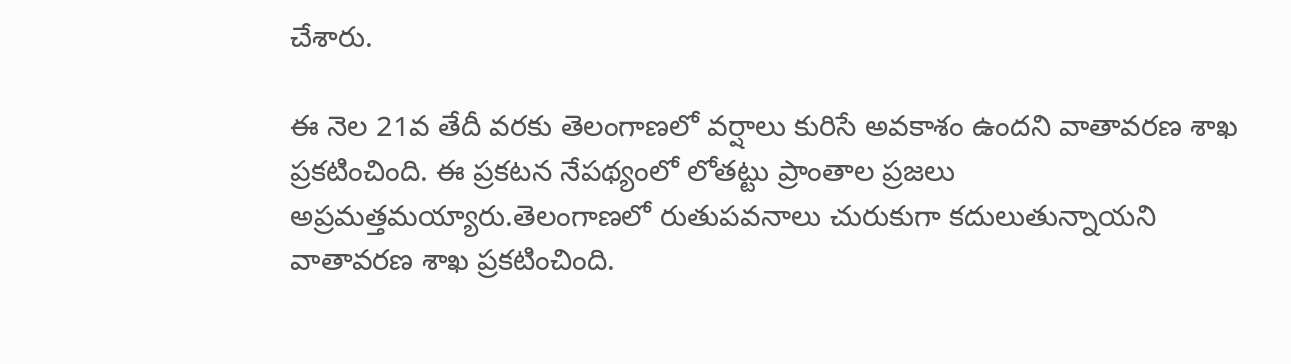చేశారు.

ఈ నెల 21వ తేదీ వరకు తెలంగాణలో వర్షాలు కురిసే అవకాశం ఉందని వాతావరణ శాఖ ప్రకటించింది. ఈ ప్రకటన నేపథ్యంలో లోతట్టు ప్రాంతాల ప్రజలు అప్రమత్తమయ్యారు.తెలంగాణలో రుతుపవనాలు చురుకుగా కదులుతున్నాయని వాతావరణ శాఖ ప్రకటించింది.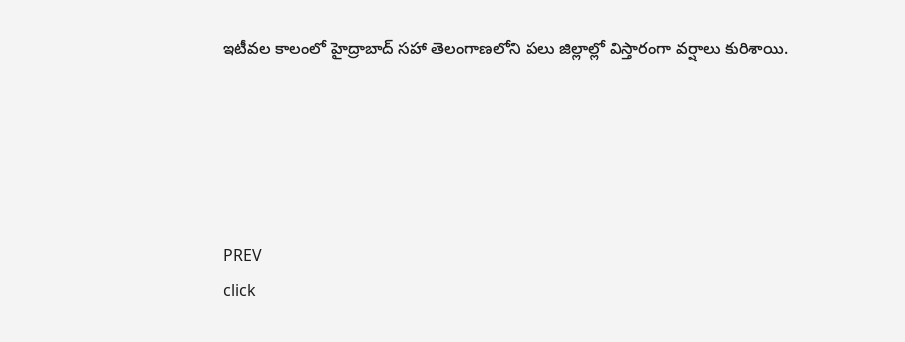ఇటీవల కాలంలో హైద్రాబాద్ సహా తెలంగాణలోని పలు జిల్లాల్లో విస్తారంగా వర్షాలు కురిశాయి.





PREV
click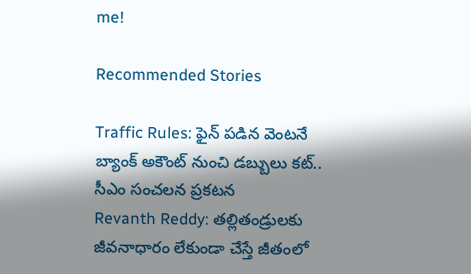me!

Recommended Stories

Traffic Rules: ఫైన్ ప‌డిన వెంట‌నే బ్యాంక్ అకౌంట్ నుంచి డ‌బ్బులు క‌ట్‌.. సీఎం సంచలన ప్ర‌క‌ట‌న
Revanth Reddy: తల్లితండ్రులకు జీవనాధారం లేకుండా చేస్తే జీతంలో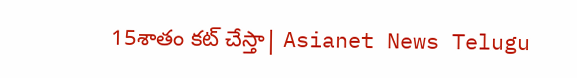15శాతం కట్ చేస్తా| Asianet News Telugu